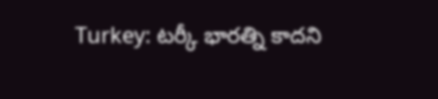Turkey: టర్కీ భారత్ని కాదని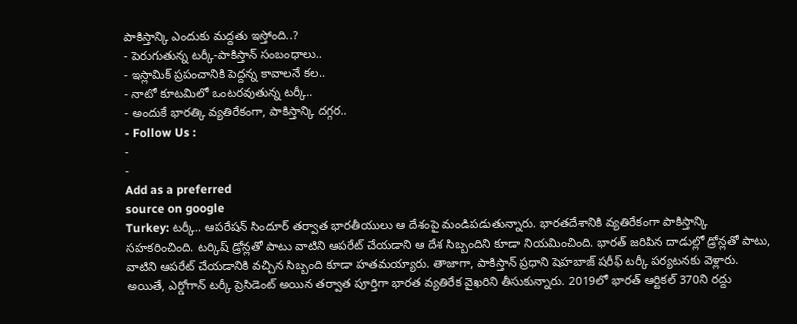పాకిస్తాన్కి ఎందుకు మద్దతు ఇస్తోంది..?
- పెరుగుతున్న టర్కీ-పాకిస్తాన్ సంబంధాలు..
- ఇస్లామిక్ ప్రపంచానికి పెద్దన్న కావాలనే కల..
- నాటో కూటమిలో ఒంటరవుతున్న టర్కీ..
- అందుకే భారత్కి వ్యతిరేకంగా, పాకిస్తాన్కి దగ్గర..
- Follow Us :
-
-
Add as a preferred
source on google
Turkey: టర్కీ.. ఆపరేషన్ సిందూర్ తర్వాత భారతీయులు ఆ దేశంపై మండిపడుతున్నారు. భారతదేశానికి వ్యతిరేకంగా పాకిస్తాన్కి సహకరించింది. టర్కిష్ డ్రోన్లతో పాటు వాటిని ఆపరేట్ చేయడాని ఆ దేశ సిబ్బందిని కూడా నియమించింది. భారత్ జరిపిన దాడుల్లో డ్రోన్లతో పాటు, వాటిని ఆపరేట్ చేయడానికి వచ్చిన సిబ్బంది కూడా హతమయ్యారు. తాజాగా, పాకిస్తాన్ ప్రధాని షెహబాజ్ షరీఫ్ టర్కీ పర్యటనకు వెళ్లారు.
అయితే, ఎర్డోగాన్ టర్కీ ప్రెసిడెంట్ అయిన తర్వాత పూర్తిగా భారత వ్యతిరేక వైఖరిని తీసుకున్నారు. 2019లో భారత్ ఆర్టికల్ 370ని రద్దు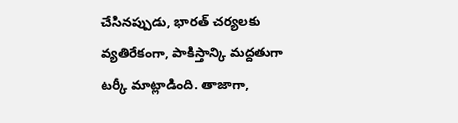చేసినప్పుడు, భారత్ చర్యలకు వ్యతిరేకంగా, పాకిస్తాన్కి మద్దతుగా టర్కీ మాట్లాడింది. తాజాగా,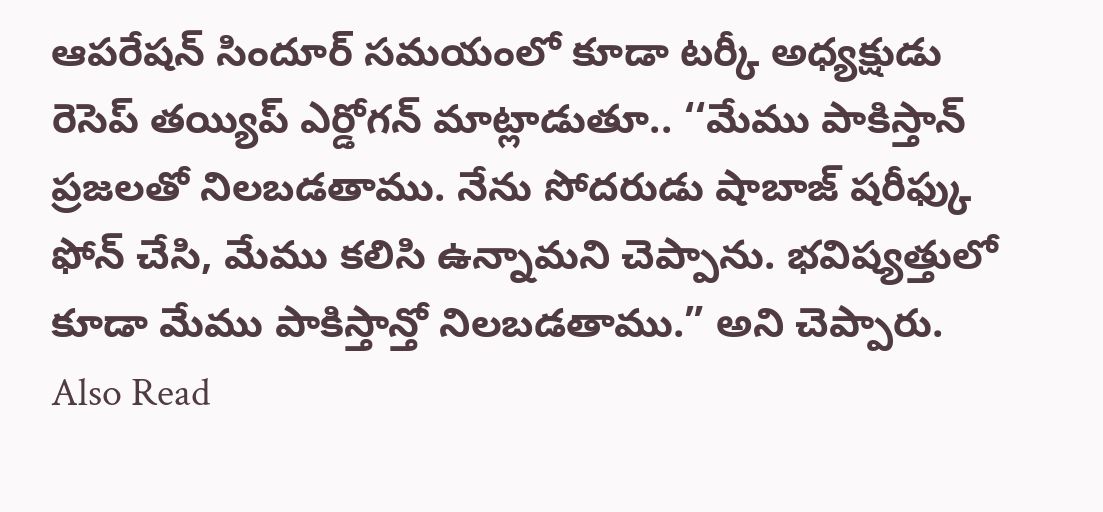ఆపరేషన్ సిందూర్ సమయంలో కూడా టర్కీ అధ్యక్షుడు రెసెప్ తయ్యిప్ ఎర్డోగన్ మాట్లాడుతూ.. ‘‘మేము పాకిస్తాన్ ప్రజలతో నిలబడతాము. నేను సోదరుడు షాబాజ్ షరీఫ్కు ఫోన్ చేసి, మేము కలిసి ఉన్నామని చెప్పాను. భవిష్యత్తులో కూడా మేము పాకిస్తాన్తో నిలబడతాము.” అని చెప్పారు.
Also Read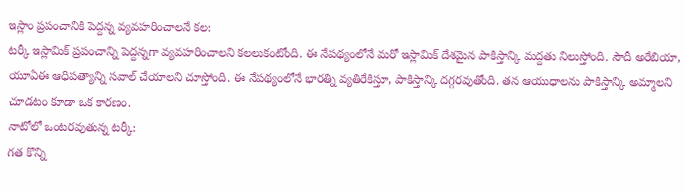ఇస్లాం ప్రపంచానికి పెద్దన్న వ్యవహరించాలనే కల:
టర్కీ ఇస్లామిక్ ప్రపంచాన్ని పెద్దన్నగా వ్యవహరించాలని కలలుకంటోంది. ఈ నేపథ్యంలోనే మరో ఇస్లామిక్ దేశమైన పాకిస్తాన్కి మద్దతు నిలుస్తోంది. సౌదీ అరేబియా, యూఏఈ ఆధిపత్యాన్ని సవాల్ చేయాలని చూస్తోంది. ఈ నేపథ్యంలోనే భారత్ని వ్యతిరేకిస్తూ, పాకిస్తాన్కి దగ్గరవుతోంది. తన ఆయుధాలను పాకిస్తాన్కి అమ్మాలని చూడటం కూడా ఒక కారణం.
నాటోలో ఒంటరవుతున్న టర్కీ:
గత కొన్ని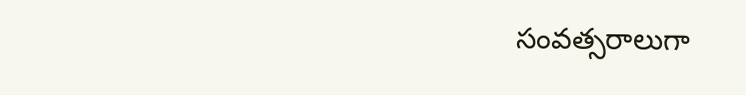సంవత్సరాలుగా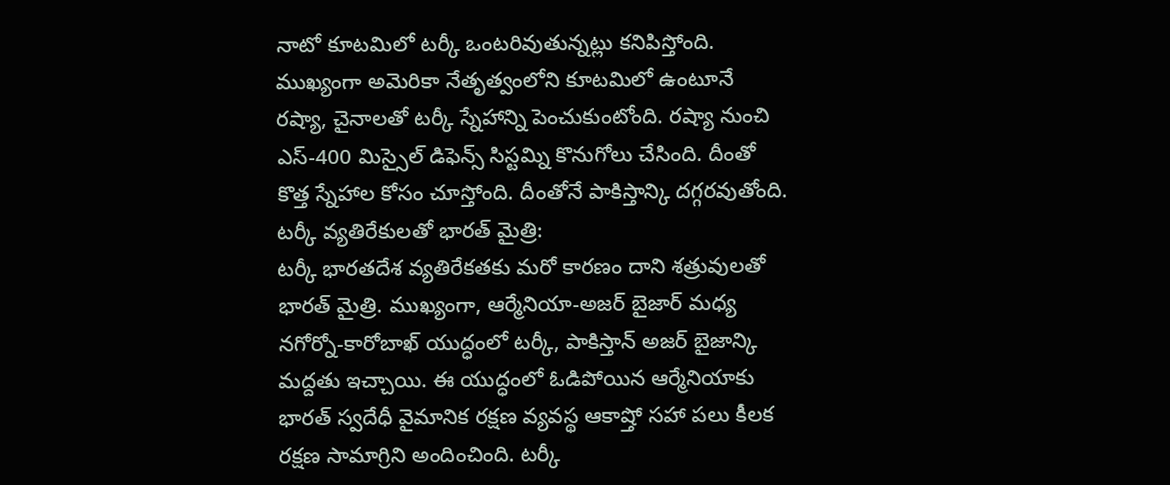నాటో కూటమిలో టర్కీ ఒంటరివుతున్నట్లు కనిపిస్తోంది. ముఖ్యంగా అమెరికా నేతృత్వంలోని కూటమిలో ఉంటూనే రష్యా, చైనాలతో టర్కీ స్నేహాన్ని పెంచుకుంటోంది. రష్యా నుంచి ఎస్-400 మిస్సైల్ డిఫెన్స్ సిస్టమ్ని కొనుగోలు చేసింది. దీంతో కొత్త స్నేహాల కోసం చూస్తోంది. దీంతోనే పాకిస్తాన్కి దగ్గరవుతోంది.
టర్కీ వ్యతిరేకులతో భారత్ మైత్రి:
టర్కీ భారతదేశ వ్యతిరేకతకు మరో కారణం దాని శత్రువులతో భారత్ మైత్రి. ముఖ్యంగా, ఆర్మేనియా-అజర్ బైజార్ మధ్య నగోర్నో-కారోబాఖ్ యుద్ధంలో టర్కీ, పాకిస్తాన్ అజర్ బైజాన్కి మద్దతు ఇచ్చాయి. ఈ యుద్ధంలో ఓడిపోయిన ఆర్మేనియాకు భారత్ స్వదేధీ వైమానిక రక్షణ వ్యవస్థ ఆకాష్తో సహా పలు కీలక రక్షణ సామాగ్రిని అందించింది. టర్కీ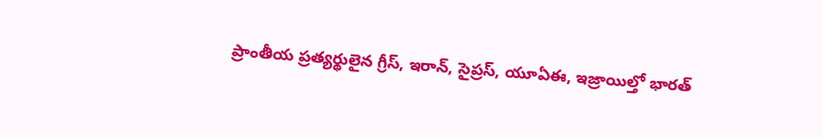ప్రాంతీయ ప్రత్యర్థులైన గ్రీస్, ఇరాన్, సైప్రస్, యూఏఈ, ఇజ్రాయిల్తో భారత్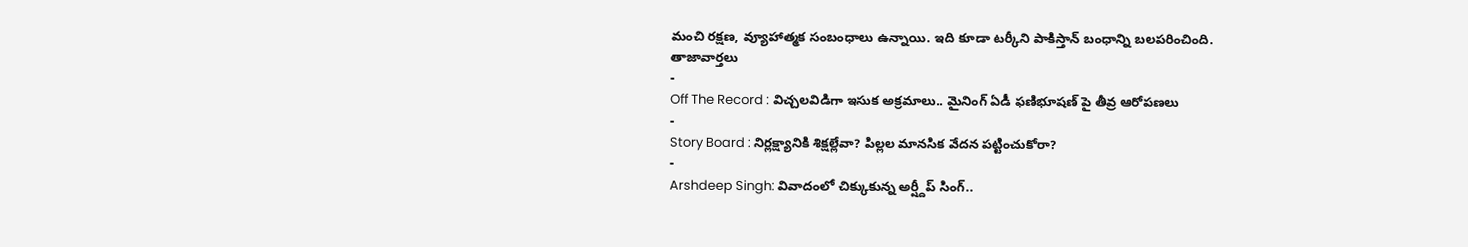మంచి రక్షణ, వ్యూహాత్మక సంబంధాలు ఉన్నాయి. ఇది కూడా టర్కీని పాకిస్తాన్ బంధాన్ని బలపరించింది.
తాజావార్తలు
-
Off The Record : విచ్చలవిడిగా ఇసుక అక్రమాలు.. మైనింగ్ ఏడీ ఫణిభూషణ్ పై తీవ్ర ఆరోపణలు
-
Story Board : నిర్లక్ష్యానికి శిక్షల్లేవా? పిల్లల మానసిక వేదన పట్టించుకోరా?
-
Arshdeep Singh: వివాదంలో చిక్కుకున్న అర్ష్దీప్ సింగ్..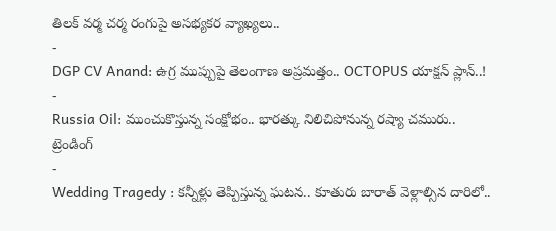తిలక్ వర్మ చర్మ రంగుపై అసభ్యకర వ్యాఖ్యలు..
-
DGP CV Anand: ఉగ్ర ముప్పుపై తెలంగాణ అప్రమత్తం.. OCTOPUS యాక్షన్ ప్లాన్..!
-
Russia Oil: ముంచుకొస్తున్న సంక్షోభం.. భారత్కు నిలిచిపోనున్న రష్యా చమురు..
ట్రెండింగ్
-
Wedding Tragedy : కన్నీళ్లు తెప్పిస్తున్న ఘటన.. కూతురు బారాత్ వెళ్లాల్సిన దారిలో..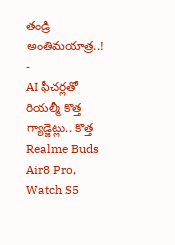తండ్రి అంతిమయాత్ర..!
-
AI ఫీచర్లతో రియల్మీ కొత్త గ్యాడ్జెట్లు.. కొత్త Realme Buds Air8 Pro, Watch S5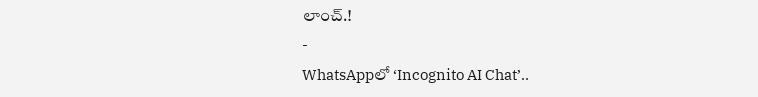లాంచ్.!
-
WhatsAppలో ‘Incognito AI Chat’..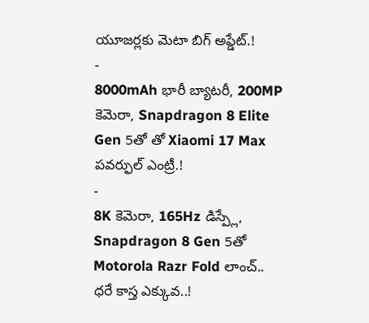యూజర్లకు మెటా బిగ్ అప్డేట్.!
-
8000mAh భారీ బ్యాటరీ, 200MP కెమెరా, Snapdragon 8 Elite Gen 5తో తో Xiaomi 17 Max పవర్ఫుల్ ఎంట్రీ.!
-
8K కెమెరా, 165Hz డిస్ప్లే, Snapdragon 8 Gen 5తో Motorola Razr Fold లాంచ్.. ధరే కాస్త ఎక్కువ..!